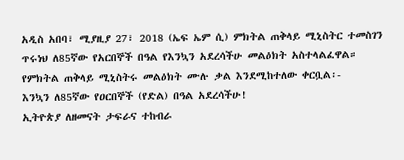አዲስ አበባ፣ ሚያዚያ 27፣ 2018 (ኤፍ ኤም ሲ) ምክትል ጠቅላይ ሚኒስትር ተመስገን ጥሩነህ ለ85ኛው የአርበኞች በዓል የእንኳን አደረሳችሁ መልዕክት አስተላልፈዋል።
የምክትል ጠቅላይ ሚኒስትሩ መልዕክት ሙሉ ቃል እንደሚከተለው ቀርቧል፡-
እንኳን ለ85ኛው የዐርበኞች (የድል) በዓል አደረሳችሁ!
ኢትዮጵያ ለዘመናት ታፍራና ተከብራ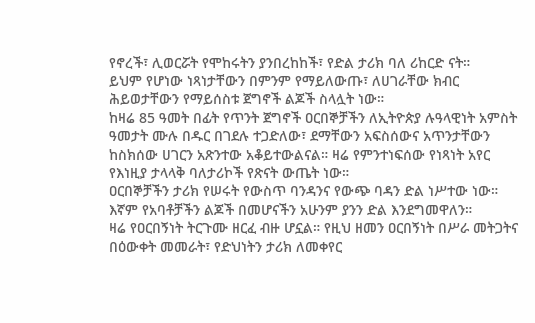የኖረች፣ ሊወርሯት የሞከሩትን ያንበረከከች፣ የድል ታሪክ ባለ ሪከርድ ናት።
ይህም የሆነው ነጻነታቸውን በምንም የማይለውጡ፣ ለሀገራቸው ክብር ሕይወታቸውን የማይሰስቱ ጀግኖች ልጆች ስላሏት ነው።
ከዛሬ 85 ዓመት በፊት የጥንት ጀግኖች ዐርበኞቻችን ለኢትዮጵያ ሉዓላዊነት አምስት ዓመታት ሙሉ በዱር በገደሉ ተጋድለው፣ ደማቸውን አፍስሰውና አጥንታቸውን ከስክሰው ሀገርን አጽንተው አቆይተውልናል። ዛሬ የምንተነፍሰው የነጻነት አየር የእነዚያ ታላላቅ ባለታሪኮች የጽናት ውጤት ነው።
ዐርበኞቻችን ታሪክ የሠሩት የውስጥ ባንዳንና የውጭ ባዳን ድል ነሥተው ነው። እኛም የአባቶቻችን ልጆች በመሆናችን አሁንም ያንን ድል እንደግመዋለን።
ዛሬ የዐርበኝነት ትርጉሙ ዘርፈ ብዙ ሆኗል። የዚህ ዘመን ዐርበኝነት በሥራ መትጋትና በዕውቀት መመራት፣ የድህነትን ታሪክ ለመቀየር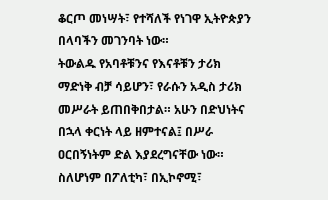ቆርጦ መነሣት፣ የተሻለች የነገዋ ኢትዮጵያን በላባችን መገንባት ነው።
ትውልዱ የአባቶቹንና የእናቶቹን ታሪክ ማድነቅ ብቻ ሳይሆን፣ የራሱን አዲስ ታሪክ መሥራት ይጠበቅበታል። አሁን በድህነትና በኋላ ቀርነት ላይ ዘምተናል፤ በሥራ ዐርበኝነትም ድል እያደረግናቸው ነው።
ስለሆነም በፖለቲካ፣ በኢኮኖሚ፣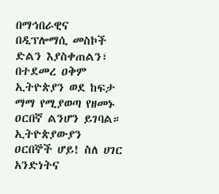በማኅበራዊና በዲፕሎማሲ መስኮች ድልን እያስቀጠልን፣ በተደመረ ዐቅም ኢትዮጵያን ወደ ከፍታ ማማ የሚያወጣ የዘመኑ ዐርበኛ ልንሆን ይገባል።
ኢትዮጵያውያን ዐርበኞች ሆይ! ስለ ሀገር አንድነትና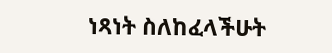ነጻነት ስለከፈላችሁት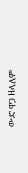ውድ ዋጋ ዘላለም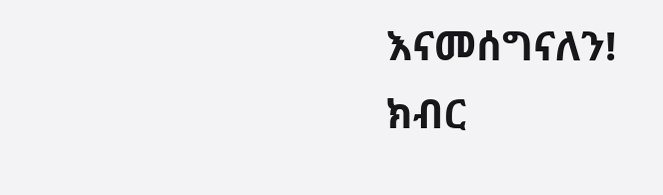እናመሰግናለን!
ክብር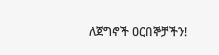ለጀግኖች ዐርበኞቻችን!